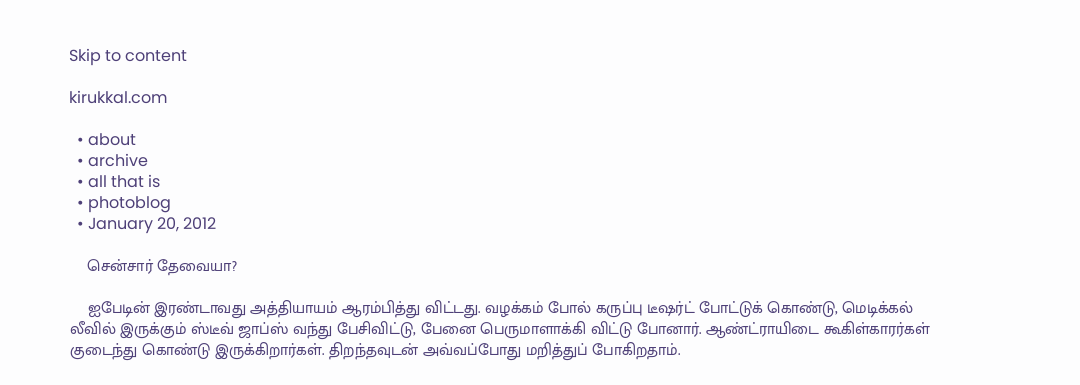Skip to content

kirukkal.com

  • about
  • archive
  • all that is
  • photoblog
  • January 20, 2012

    சென்சார் தேவையா?

    ஐபேடின் இரண்டாவது அத்தியாயம் ஆரம்பித்து விட்டது. வழக்கம் போல் கருப்பு டீஷர்ட் போட்டுக் கொண்டு, மெடிக்கல் லீவில் இருக்கும் ஸ்டீவ் ஜாப்ஸ் வந்து பேசிவிட்டு, பேனை பெருமாளாக்கி விட்டு போனார். ஆண்ட்ராயிடை கூகிள்காரர்கள் குடைந்து கொண்டு இருக்கிறார்கள். திறந்தவுடன் அவ்வப்போது மறித்துப் போகிறதாம்.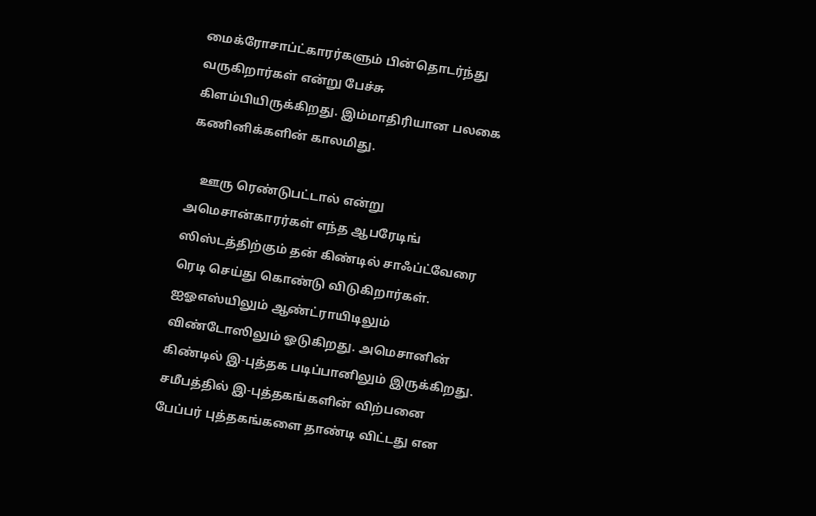மைக்ரோசாப்ட்காரர்களும் பின்தொடர்ந்து வருகிறார்கள் என்று பேச்சு கிளம்பியிருக்கிறது. இம்மாதிரியான பலகை கணினிக்களின் காலமிது.

    ஊரு ரெண்டுபட்டால் என்று அமெசான்காரர்கள் எந்த ஆபரேடிங் ஸிஸ்டத்திற்கும் தன் கிண்டில் சாஃப்ட்வேரை ரெடி செய்து கொண்டு விடுகிறார்கள். ஐஓஎஸ்யிலும் ஆண்ட்ராயிடிலும் விண்டோஸிலும் ஓடுகிறது. அமெசானின் கிண்டில் இ-புத்தக படிப்பானிலும் இருக்கிறது. சமீபத்தில் இ-புத்தகங்களின் விற்பனை பேப்பர் புத்தகங்களை தாண்டி விட்டது என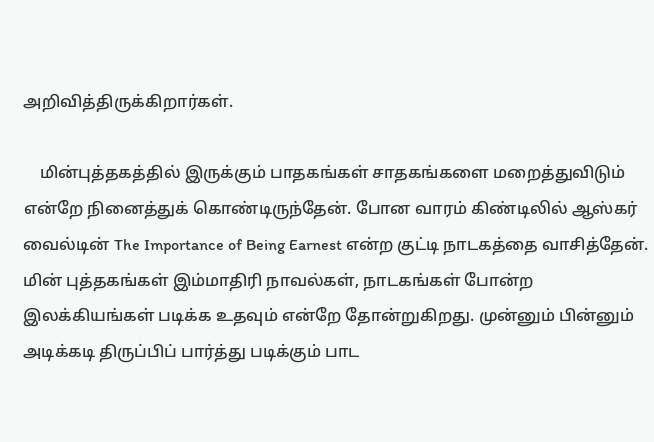அறிவித்திருக்கிறார்கள்.

    மின்புத்தகத்தில் இருக்கும் பாதகங்கள் சாதகங்களை மறைத்துவிடும் என்றே நினைத்துக் கொண்டிருந்தேன். போன வாரம் கிண்டிலில் ஆஸ்கர் வைல்டின் The Importance of Being Earnest என்ற குட்டி நாடகத்தை வாசித்தேன். மின் புத்தகங்கள் இம்மாதிரி நாவல்கள், நாடகங்கள் போன்ற இலக்கியங்கள் படிக்க உதவும் என்றே தோன்றுகிறது. முன்னும் பின்னும் அடிக்கடி திருப்பிப் பார்த்து படிக்கும் பாட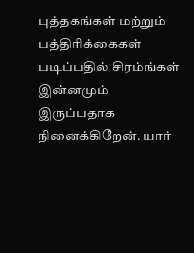புத்தகங்கள் மற்றும் பத்திரிக்கைகள் படிப்பதில் சிரம்ங்கள் இன்னமும் இருப்பதாக நினைக்கிறேன். யார்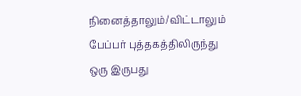நினைத்தாலும்/விட்டாலும் பேப்பர் புத்தகத்திலிருந்து ஒரு இருபது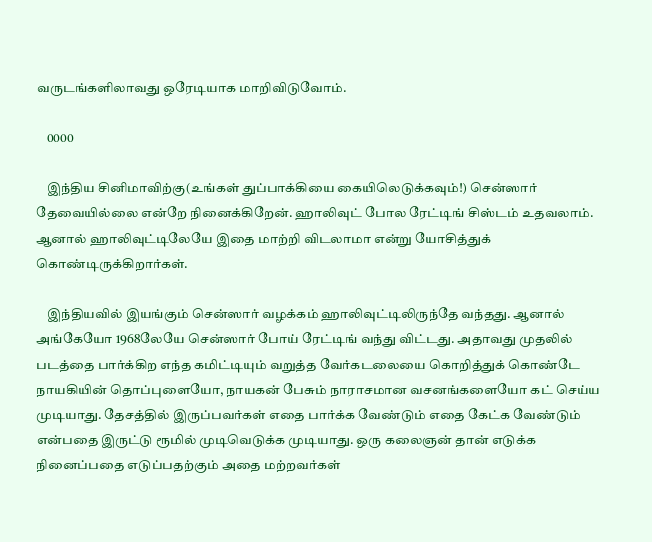வருடங்களிலாவது ஒரேடியாக மாறிவிடுவோம்.

    0000

    இந்திய சினிமாவிற்கு(உங்கள் துப்பாக்கியை கையிலெடுக்கவும்!) சென்ஸார் தேவையில்லை என்றே நினைக்கிறேன். ஹாலிவுட் போல ரேட்டிங் சிஸ்டம் உதவலாம். ஆனால் ஹாலிவுட்டிலேயே இதை மாற்றி விடலாமா என்று யோசித்துக் கொண்டிருக்கிறார்கள்.

    இந்தியவில் இயங்கும் சென்ஸார் வழக்கம் ஹாலிவுட்டிலிருந்தே வந்தது. ஆனால் அங்கேயோ 1968லேயே சென்ஸார் போய் ரேட்டிங் வந்து விட்டது. அதாவது முதலில் படத்தை பார்க்கிற எந்த கமிட்டியும் வறுத்த வேர்கடலையை கொறித்துக் கொண்டே நாயகியின் தொப்புளையோ, நாயகன் பேசும் நாராசமான வசனங்களையோ கட் செய்ய முடியாது. தேசத்தில் இருப்பவர்கள் எதை பார்க்க வேண்டும் எதை கேட்க வேண்டும் என்பதை இருட்டு ரூமில் முடிவெடுக்க முடியாது. ஒரு கலைஞன் தான் எடுக்க நினைப்பதை எடுப்பதற்கும் அதை மற்றவர்கள்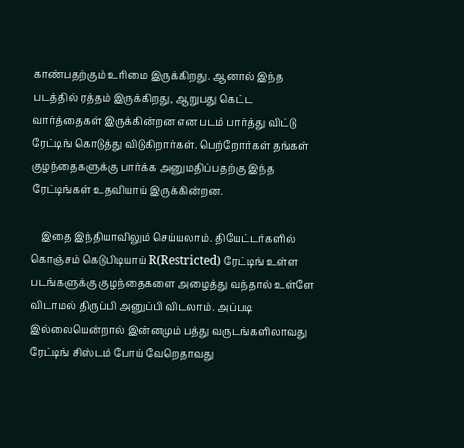காண்பதற்கும் உரிமை இருக்கிறது. ஆனால் இந்த படத்தில் ரத்தம் இருக்கிறது, ஆறுபது கெட்ட வார்த்தைகள் இருக்கின்றன என படம் பார்த்து விட்டு ரேட்டிங் கொடுத்து விடுகிறார்கள். பெற்றோர்கள் தங்கள் குழந்தைகளுக்கு பார்க்க அனுமதிப்பதற்கு இந்த ரேட்டிங்கள் உதவியாய் இருக்கின்றன.

    இதை இந்தியாவிலும் செய்யலாம். தியேட்டர்களில் கொஞ்சம் கெடுபிடியாய் R(Restricted) ரேட்டிங் உள்ள படங்களுக்கு குழந்தைகளை அழைத்து வந்தால் உள்ளே விடாமல் திருப்பி அனுப்பி விடலாம். அப்படி இல்லையென்றால் இன்னமும் பத்து வருடங்களிலாவது ரேட்டிங் சிஸ்டம் போய் வேறெதாவது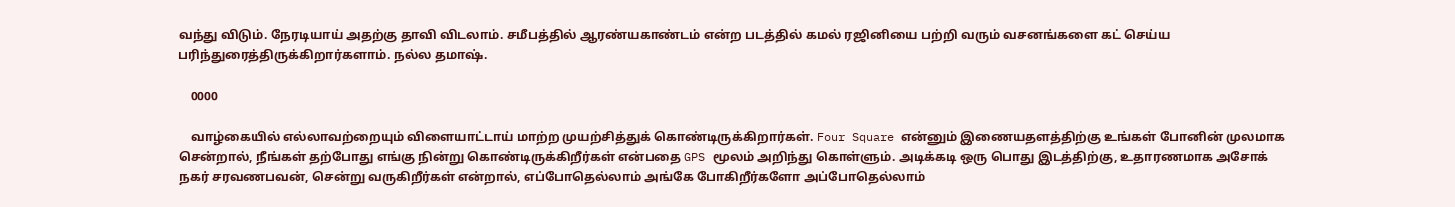வந்து விடும். நேரடியாய் அதற்கு தாவி விடலாம். சமீபத்தில் ஆரண்யகாண்டம் என்ற படத்தில் கமல் ரஜினியை பற்றி வரும் வசனங்களை கட் செய்ய பரிந்துரைத்திருக்கிறார்களாம். நல்ல தமாஷ்.

    0000

    வாழ்கையில் எல்லாவற்றையும் விளையாட்டாய் மாற்ற முயற்சித்துக் கொண்டிருக்கிறார்கள். Four Square என்னும் இணையதளத்திற்கு உங்கள் போனின் முலமாக சென்றால், நீங்கள் தற்போது எங்கு நின்று கொண்டிருக்கிறீர்கள் என்பதை GPS மூலம் அறிந்து கொள்ளும். அடிக்கடி ஒரு பொது இடத்திற்கு, உதாரணமாக அசோக் நகர் சரவணபவன், சென்று வருகிறீர்கள் என்றால், எப்போதெல்லாம் அங்கே போகிறீர்களோ அப்போதெல்லாம்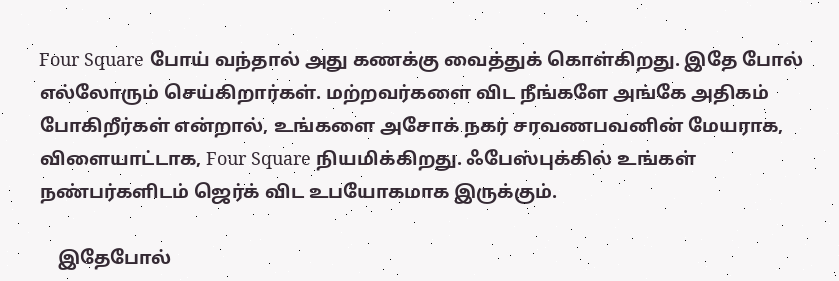Four Square போய் வந்தால் அது கணக்கு வைத்துக் கொள்கிறது. இதே போல் எல்லோரும் செய்கிறார்கள். மற்றவர்களை விட நீங்களே அங்கே அதிகம் போகிறீர்கள் என்றால், உங்களை அசோக் நகர் சரவணபவனின் மேயராக, விளையாட்டாக, Four Square நியமிக்கிறது. ஃபேஸ்புக்கில் உங்கள் நண்பர்களிடம் ஜெர்க் விட உபயோகமாக இருக்கும்.

    இதேபோல்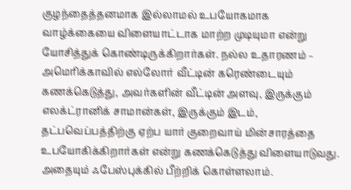குழந்தைத்தனமாக இல்லாமல் உபயோகமாக வாழ்க்கையை விளையாட்டாக மாற்ற முடியுமா என்று யோசித்துக் கொண்டிருக்கிறார்கள். நல்ல உதாரணம் – அமெரிக்காவில் எல்லோர் வீட்டின் கரெண்டையும் கணக்கெடுத்து, அவர்களின் வீட்டின் அளவு, இருக்கும் எலக்ட்ரானிக் சாமான்கள், இருக்கும் இடம், தட்பவெப்பத்திற்கு ஏற்ப யார் குறைவாய் மின்சாரத்தை உபயோகிக்கிறார்கள் என்று கணக்கெடுத்து விளையாடுவது. அதையும் ஃபேஸ்புக்கில் பீற்றிக் கொள்ளலாம்.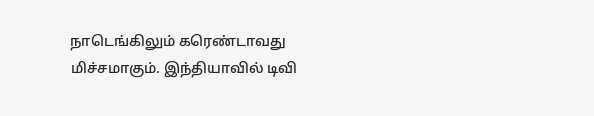நாடெங்கிலும் கரெண்டாவது மிச்சமாகும். இந்தியாவில் டிவி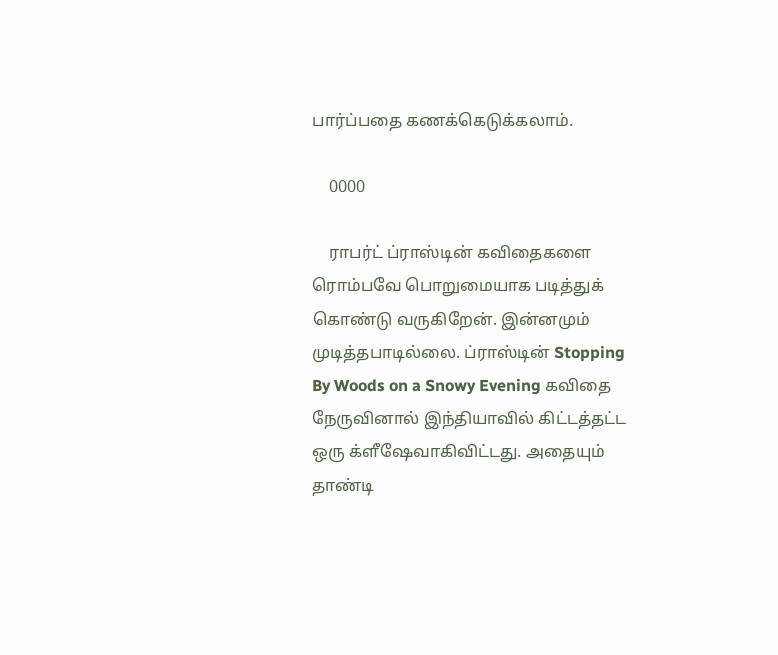பார்ப்பதை கணக்கெடுக்கலாம்.

    0000

    ராபர்ட் ப்ராஸ்டின் கவிதைகளை ரொம்பவே பொறுமையாக படித்துக் கொண்டு வருகிறேன். இன்னமும் முடித்தபாடில்லை. ப்ராஸ்டின் Stopping By Woods on a Snowy Evening கவிதை நேருவினால் இந்தியாவில் கிட்டத்தட்ட ஒரு க்ளீஷேவாகிவிட்டது. அதையும் தாண்டி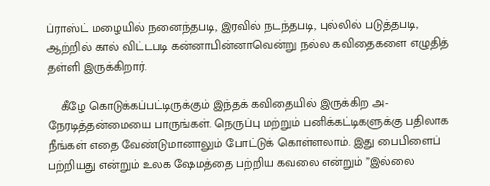ப்ராஸ்ட் மழையில் நனைந்தபடி, இரவில் நடந்தபடி, புல்லில் படுத்தபடி, ஆற்றில் கால் விட்டபடி கன்னாபின்னாவென்று நல்ல கவிதைகளை எழுதித் தள்ளி இருக்கிறார்.

    கீழே கொடுக்கப்பட்டிருக்கும் இந்தக் கவிதையில் இருக்கிற அ-நேரடித்தன்மையை பாருங்கள். நெருப்பு மற்றும் பனிக்கட்டிகளுக்கு பதிலாக நீங்கள் எதை வேண்டுமானாலும் போட்டுக் கொள்ளலாம். இது பைபிளைப் பற்றியது என்றும் உலக ஷேமத்தை பற்றிய கவலை என்றும் ”இல்லை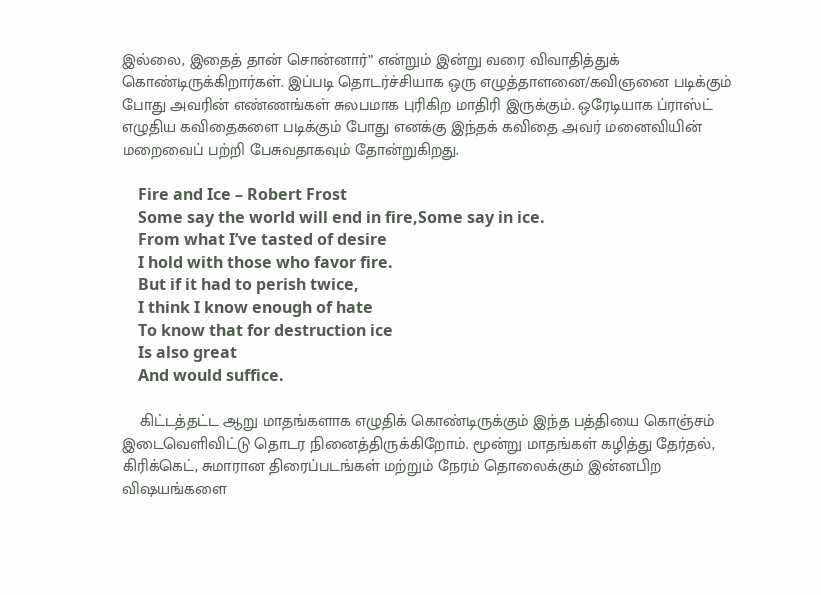இல்லை, இதைத் தான் சொன்னார்” என்றும் இன்று வரை விவாதித்துக் கொண்டிருக்கிறார்கள். இப்படி தொடர்ச்சியாக ஒரு எழுத்தாளனை/கவிஞனை படிக்கும் போது அவரின் எண்ணங்கள் சுலபமாக புரிகிற மாதிரி இருக்கும். ஒரேடியாக ப்ராஸ்ட் எழுதிய கவிதைகளை படிக்கும் போது எனக்கு இந்தக் கவிதை அவர் மனைவியின் மறைவைப் பற்றி பேசுவதாகவும் தோன்றுகிறது.

    Fire and Ice – Robert Frost
    Some say the world will end in fire,Some say in ice.
    From what I’ve tasted of desire
    I hold with those who favor fire.
    But if it had to perish twice,
    I think I know enough of hate
    To know that for destruction ice
    Is also great
    And would suffice.

    கிட்டத்தட்ட ஆறு மாதங்களாக எழுதிக் கொண்டிருக்கும் இந்த பத்தியை கொஞ்சம் இடைவெளிவிட்டு தொடர நினைத்திருக்கிறோம். மூன்று மாதங்கள் கழித்து தேர்தல், கிரிக்கெட், சுமாரான திரைப்படங்கள் மற்றும் நேரம் தொலைக்கும் இன்னபிற விஷயங்களை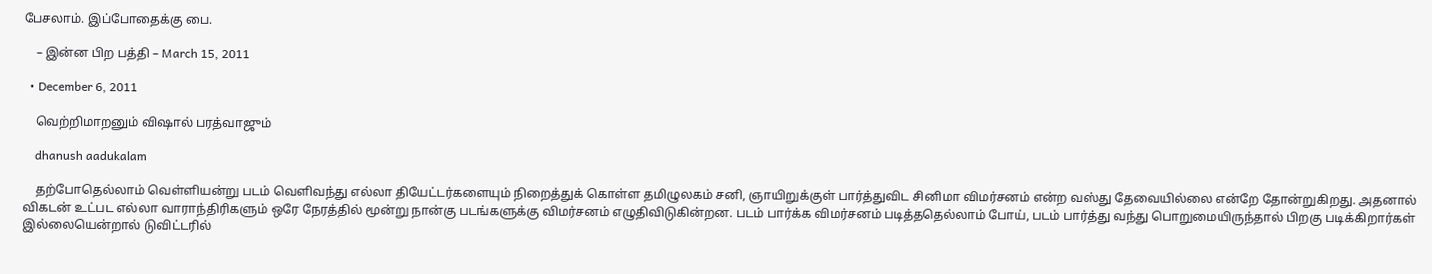பேசலாம். இப்போதைக்கு பை.

    – இன்ன பிற பத்தி – March 15, 2011

  • December 6, 2011

    வெற்றிமாறனும் விஷால் பரத்வாஜும்

    dhanush aadukalam

    தற்போதெல்லாம் வெள்ளியன்று படம் வெளிவந்து எல்லா தியேட்டர்களையும் நிறைத்துக் கொள்ள தமிழுலகம் சனி, ஞாயிறுக்குள் பார்த்துவிட சினிமா விமர்சனம் என்ற வஸ்து தேவையில்லை என்றே தோன்றுகிறது. அதனால் விகடன் உட்பட எல்லா வாராந்திரிகளும் ஒரே நேரத்தில் மூன்று நான்கு படங்களுக்கு விமர்சனம் எழுதிவிடுகின்றன. படம் பார்க்க விமர்சனம் படித்ததெல்லாம் போய், படம் பார்த்து வந்து பொறுமையிருந்தால் பிறகு படிக்கிறார்கள் இல்லையென்றால் டுவிட்டரில்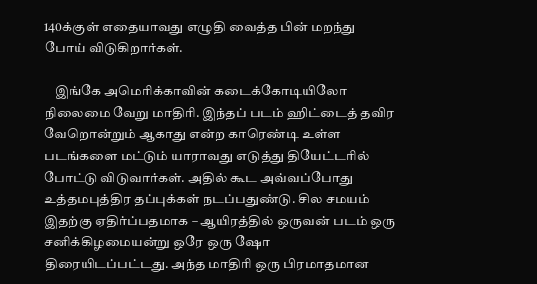140க்குள் எதையாவது எழுதி வைத்த பின் மறந்து போய் விடுகிறார்கள்.

    இங்கே அமெரிக்காவின் கடைக்கோடியிலோ நிலைமை வேறு மாதிரி. இந்தப் படம் ஹிட்டைத் தவிர வேறொன்றும் ஆகாது என்ற காரெண்டி உள்ள படங்களை மட்டும் யாராவது எடுத்து தியேட்டரில் போட்டு விடுவார்கள். அதில் கூட அவ்வப்போது உத்தமபுத்திர தப்புக்கள் நடப்பதுண்டு. சில சமயம் இதற்கு ஏதிர்ப்பதமாக – ஆயிரத்தில் ஒருவன் படம் ஒரு சனிக்கிழமையன்று ஒரே ஒரு ஷோ திரையிடப்பட்டது. அந்த மாதிரி ஒரு பிரமாதமான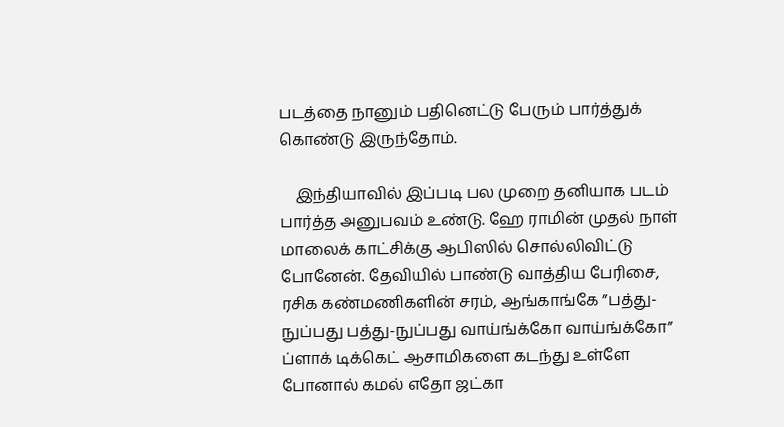படத்தை நானும் பதினெட்டு பேரும் பார்த்துக் கொண்டு இருந்தோம்.

    இந்தியாவில் இப்படி பல முறை தனியாக படம் பார்த்த அனுபவம் உண்டு. ஹே ராமின் முதல் நாள் மாலைக் காட்சிக்கு ஆபிஸில் சொல்லிவிட்டு போனேன். தேவியில் பாண்டு வாத்திய பேரிசை, ரசிக கண்மணிகளின் சரம், ஆங்காங்கே ”பத்து-நுப்பது பத்து-நுப்பது வாய்ங்க்கோ வாய்ங்க்கோ” ப்ளாக் டிக்கெட் ஆசாமிகளை கடந்து உள்ளே போனால் கமல் எதோ ஜட்கா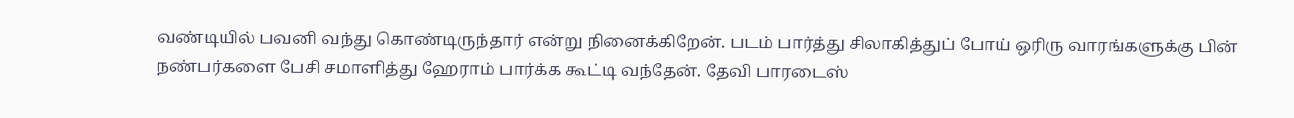வண்டியில் பவனி வந்து கொண்டிருந்தார் என்று நினைக்கிறேன். படம் பார்த்து சிலாகித்துப் போய் ஒரிரு வாரங்களுக்கு பின் நண்பர்களை பேசி சமாளித்து ஹேராம் பார்க்க கூட்டி வந்தேன். தேவி பாரடைஸ்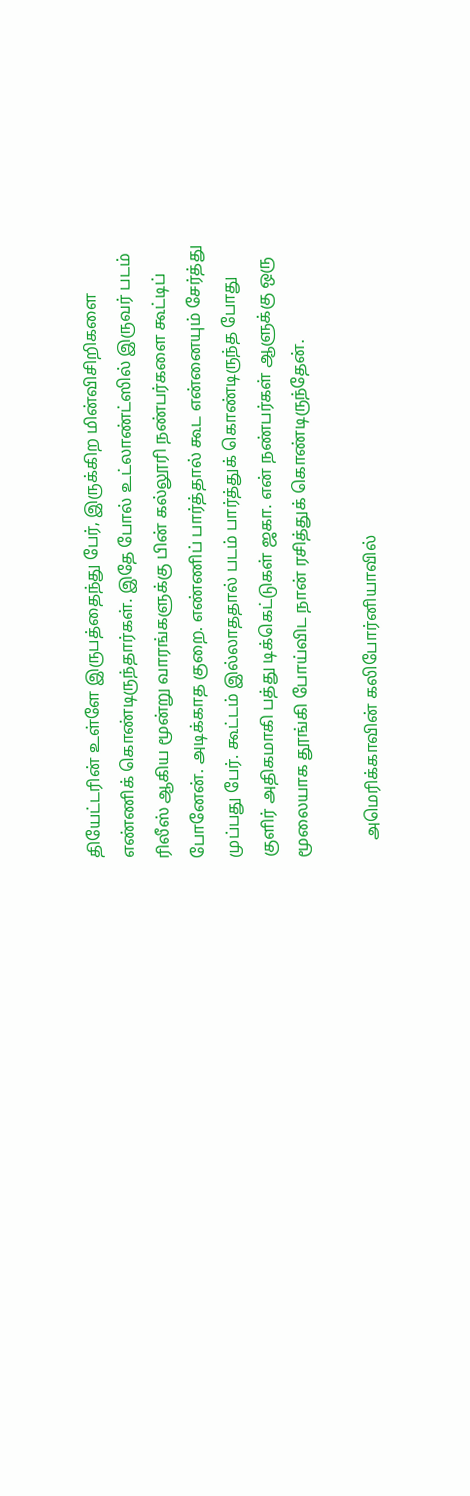தியேட்டரின் உள்ளே இருபத்தைந்து பேர், இருக்கிற மின்விசிறிகளை எண்ணிக் கொண்டிருந்தார்கள். இதே போல் உட்லாண்ட்ஸில் இருவர் படம் ரிலீஸ் ஆகிய மூன்று வாரங்களுக்கு பின் கல்லூரி நண்பர்களை கூட்டிப் போனேன். அடிக்காத குறை. எண்ணிப் பார்த்தால் கூட என்னையும் சேர்த்து முப்பது பேர். கூட்டம் இல்லாததால் படம் பார்த்துக் கொண்டிருந்த போது குளிர் அதிகமாகி பத்து டிக்கெட்டுகள் ஜகா. என் நண்பர்கள் ஆளுக்கு ஒரு மூலையாக தூங்கி போய்விட நான் ரசித்துக் கொண்டிருந்தேன்.

    அமெரிக்காவின் கலிபோர்னியாவில்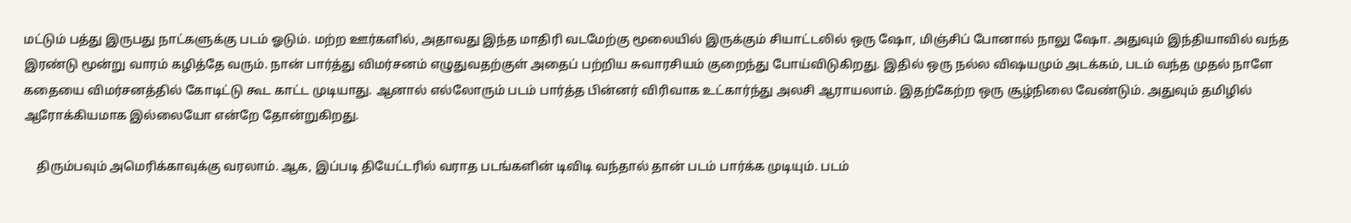மட்டும் பத்து இருபது நாட்களுக்கு படம் ஓடும். மற்ற ஊர்களில், அதாவது இந்த மாதிரி வடமேற்கு மூலையில் இருக்கும் சியாட்டலில் ஒரு ஷோ, மிஞ்சிப் போனால் நாலு ஷோ. அதுவும் இந்தியாவில் வந்த இரண்டு மூன்று வாரம் கழித்தே வரும். நான் பார்த்து விமர்சனம் எழுதுவதற்குள் அதைப் பற்றிய சுவாரசியம் குறைந்து போய்விடுகிறது. இதில் ஒரு நல்ல விஷயமும் அடக்கம், படம் வந்த முதல் நாளே கதையை விமர்சனத்தில் கோடிட்டு கூட காட்ட முடியாது. ஆனால் எல்லோரும் படம் பார்த்த பின்னர் விரிவாக உட்கார்ந்து அலசி ஆராயலாம். இதற்கேற்ற ஒரு சூழ்நிலை வேண்டும். அதுவும் தமிழில் ஆரோக்கியமாக இல்லையோ என்றே தோன்றுகிறது.

    திரும்பவும் அமெரிக்காவுக்கு வரலாம். ஆக, இப்படி தியேட்டரில் வராத படங்களின் டிவிடி வந்தால் தான் படம் பார்க்க முடியும். படம்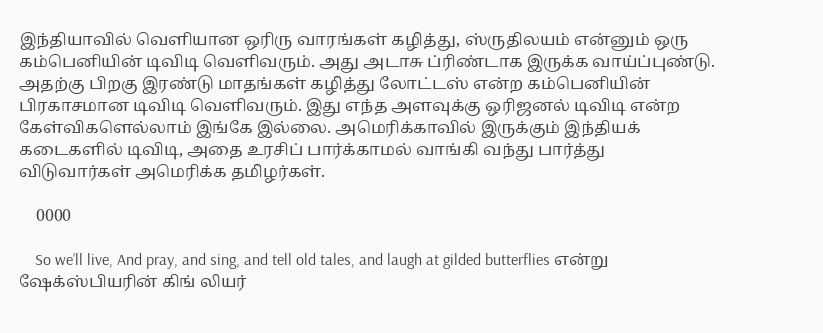இந்தியாவில் வெளியான ஒரிரு வாரங்கள் கழித்து, ஸ்ருதிலயம் என்னும் ஒரு கம்பெனியின் டிவிடி வெளிவரும். அது அடாசு ப்ரிண்டாக இருக்க வாய்ப்புண்டு. அதற்கு பிறகு இரண்டு மாதங்கள் கழித்து லோட்டஸ் என்ற கம்பெனியின் பிரகாசமான டிவிடி வெளிவரும். இது எந்த அளவுக்கு ஒரிஜனல் டிவிடி என்ற கேள்விகளெல்லாம் இங்கே இல்லை. அமெரிக்காவில் இருக்கும் இந்தியக் கடைகளில் டிவிடி, அதை உரசிப் பார்க்காமல் வாங்கி வந்து பார்த்து விடுவார்கள் அமெரிக்க தமிழர்கள்.

    0000

    So we’ll live, And pray, and sing, and tell old tales, and laugh at gilded butterflies என்று ஷேக்ஸ்பியரின் கிங் லியர்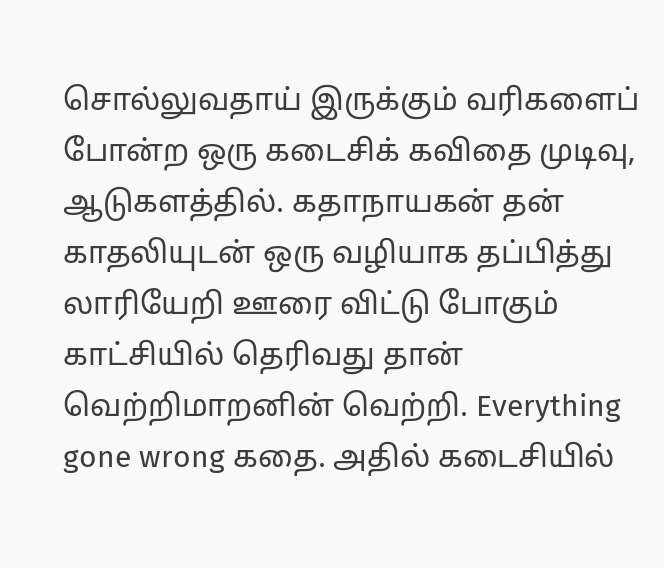சொல்லுவதாய் இருக்கும் வரிகளைப் போன்ற ஒரு கடைசிக் கவிதை முடிவு, ஆடுகளத்தில். கதாநாயகன் தன் காதலியுடன் ஒரு வழியாக தப்பித்து லாரியேறி ஊரை விட்டு போகும் காட்சியில் தெரிவது தான் வெற்றிமாறனின் வெற்றி. Everything gone wrong கதை. அதில் கடைசியில்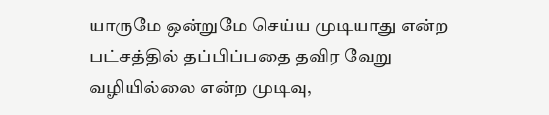யாருமே ஒன்றுமே செய்ய முடியாது என்ற பட்சத்தில் தப்பிப்பதை தவிர வேறு வழியில்லை என்ற முடிவு,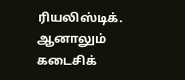ரியலிஸ்டிக். ஆனாலும் கடைசிக்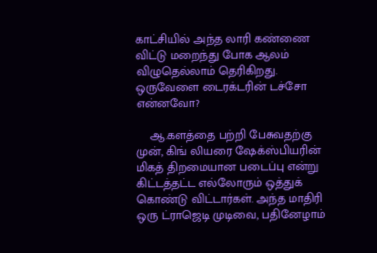காட்சியில் அந்த லாரி கண்ணை விட்டு மறைந்து போக ஆலம் விழுதெல்லாம் தெரிகிறது. ஒருவேளை டைரக்டரின் டச்சோ என்னவோ?

    ஆ.களத்தை பற்றி பேசுவதற்கு முன், கிங் லியரை ஷேக்ஸ்பியரின் மிகத் திறமையான படைப்பு என்று கிட்டத்தட்ட எல்லோரும் ஒத்துக் கொண்டு விட்டார்கள். அந்த மாதிரி ஒரு ட்ராஜெடி முடிவை, பதினேழாம்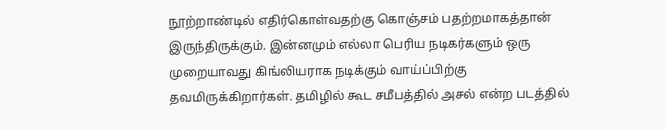நூற்றாண்டில் எதிர்கொள்வதற்கு கொஞ்சம் பதற்றமாகத்தான் இருந்திருக்கும். இன்னமும் எல்லா பெரிய நடிகர்களும் ஒரு முறையாவது கிங்லியராக நடிக்கும் வாய்ப்பிற்கு தவமிருக்கிறார்கள். தமிழில் கூட சமீபத்தில் அசல் என்ற படத்தில்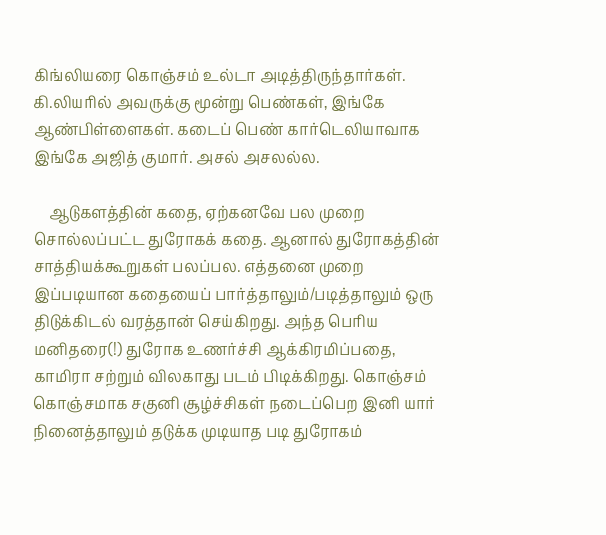கிங்லியரை கொஞ்சம் உல்டா அடித்திருந்தார்கள். கி.லியரில் அவருக்கு மூன்று பெண்கள், இங்கே ஆண்பிள்ளைகள். கடைப் பெண் கார்டெலியாவாக இங்கே அஜித் குமார். அசல் அசலல்ல.

    ஆடுகளத்தின் கதை, ஏற்கனவே பல முறை சொல்லப்பட்ட துரோகக் கதை. ஆனால் துரோகத்தின் சாத்தியக்கூறுகள் பலப்பல. எத்தனை முறை இப்படியான கதையைப் பார்த்தாலும்/படித்தாலும் ஒரு திடுக்கிடல் வரத்தான் செய்கிறது. அந்த பெரிய மனிதரை(!) துரோக உணர்ச்சி ஆக்கிரமிப்பதை, காமிரா சற்றும் விலகாது படம் பிடிக்கிறது. கொஞ்சம் கொஞ்சமாக சகுனி சூழ்ச்சிகள் நடைப்பெற இனி யார் நினைத்தாலும் தடுக்க முடியாத படி துரோகம்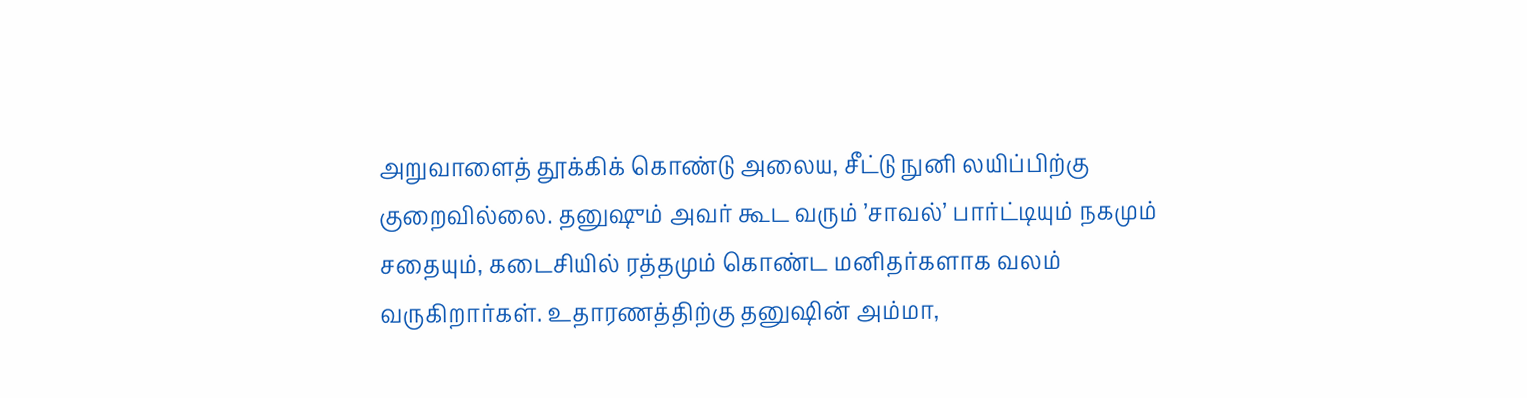அறுவாளைத் தூக்கிக் கொண்டு அலைய, சீட்டு நுனி லயிப்பிற்கு குறைவில்லை. தனுஷும் அவர் கூட வரும் ’சாவல்’ பார்ட்டியும் நகமும் சதையும், கடைசியில் ரத்தமும் கொண்ட மனிதர்களாக வலம் வருகிறார்கள். உதாரணத்திற்கு தனுஷின் அம்மா,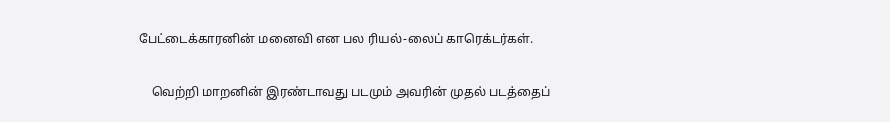பேட்டைக்காரனின் மனைவி என பல ரியல்-லைப் காரெக்டர்கள்.

    வெற்றி மாறனின் இரண்டாவது படமும் அவரின் முதல் படத்தைப்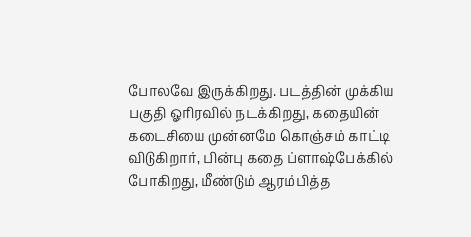போலவே இருக்கிறது. படத்தின் முக்கிய பகுதி ஓரிரவில் நடக்கிறது, கதையின் கடைசியை முன்னமே கொஞ்சம் காட்டி விடுகிறார், பின்பு கதை ப்ளாஷ்பேக்கில் போகிறது, மீண்டும் ஆரம்பித்த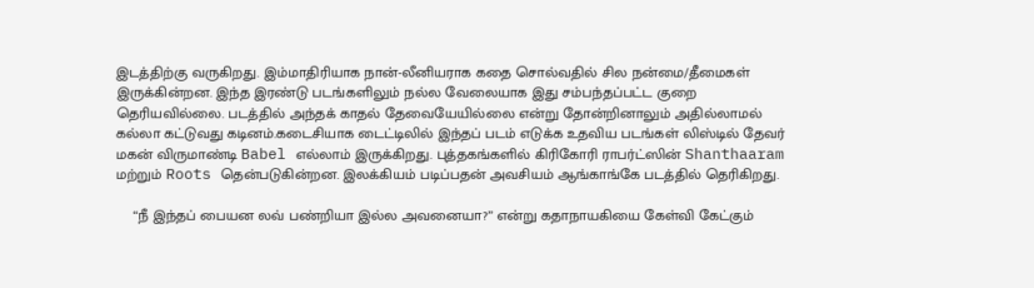இடத்திற்கு வருகிறது. இம்மாதிரியாக நான்-லீனியராக கதை சொல்வதில் சில நன்மை/தீமைகள் இருக்கின்றன. இந்த இரண்டு படங்களிலும் நல்ல வேலையாக இது சம்பந்தப்பட்ட குறை தெரியவில்லை. படத்தில் அந்தக் காதல் தேவையேயில்லை என்று தோன்றினாலும் அதில்லாமல் கல்லா கட்டுவது கடினம்.கடைசியாக டைட்டிலில் இந்தப் படம் எடுக்க உதவிய படங்கள் லிஸ்டில் தேவர் மகன் விருமாண்டி Babel எல்லாம் இருக்கிறது. புத்தகங்களில் கிரிகோரி ராபர்ட்ஸின் Shanthaaram மற்றும் Roots தென்படுகின்றன. இலக்கியம் படிப்பதன் அவசியம் ஆங்காங்கே படத்தில் தெரிகிறது.

    “நீ இந்தப் பையன லவ் பண்றியா இல்ல அவனையா?” என்று கதாநாயகியை கேள்வி கேட்கும்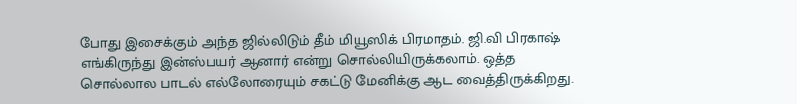போது இசைக்கும் அந்த ஜில்லிடும் தீம் மியூஸிக் பிரமாதம். ஜி.வி பிரகாஷ் எங்கிருந்து இன்ஸ்பயர் ஆனார் என்று சொல்லியிருக்கலாம். ஒத்த சொல்லால பாடல் எல்லோரையும் சகட்டு மேனிக்கு ஆட வைத்திருக்கிறது.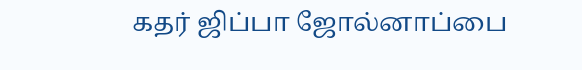கதர் ஜிப்பா ஜோல்னாப்பை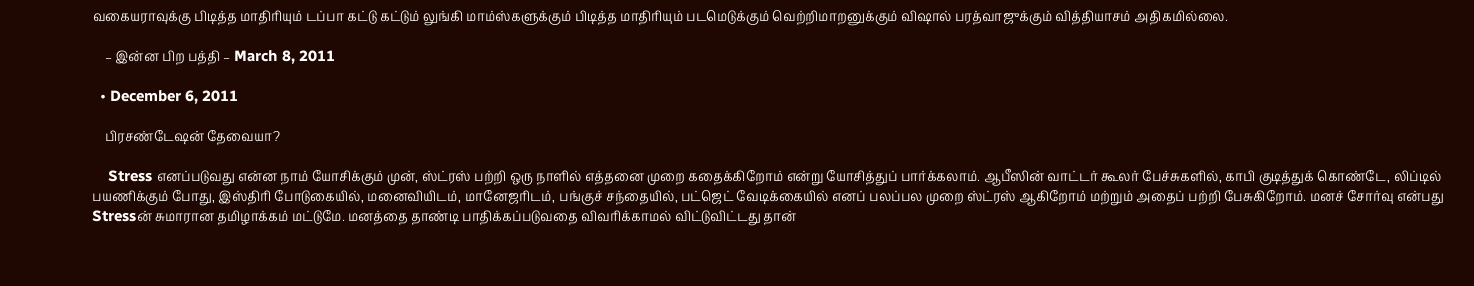வகையராவுக்கு பிடித்த மாதிரியும் டப்பா கட்டு கட்டும் லுங்கி மாம்ஸ்களுக்கும் பிடித்த மாதிரியும் படமெடுக்கும் வெற்றிமாறனுக்கும் விஷால் பரத்வாஜுக்கும் வித்தியாசம் அதிகமில்லை.

    – இன்ன பிற பத்தி – March 8, 2011

  • December 6, 2011

    பிரசண்டேஷன் தேவையா?

    Stress எனப்படுவது என்ன நாம் யோசிக்கும் முன், ஸ்ட்ரஸ் பற்றி ஒரு நாளில் எத்தனை முறை கதைக்கிறோம் என்று யோசித்துப் பார்க்கலாம். ஆபீஸின் வாட்டர் கூலர் பேச்சுகளில், காபி குடித்துக் கொண்டே, லிப்டில் பயணிக்கும் போது, இஸ்திரி போடுகையில், மனைவியிடம், மானேஜரிடம், பங்குச் சந்தையில், பட்ஜெட் வேடிக்கையில் எனப் பலப்பல முறை ஸ்ட்ரஸ் ஆகிறோம் மற்றும் அதைப் பற்றி பேசுகிறோம். மனச் சோர்வு என்பது Stressன் சுமாரான தமிழாக்கம் மட்டுமே. மனத்தை தாண்டி பாதிக்கப்படுவதை விவரிக்காமல் விட்டுவிட்டது தான்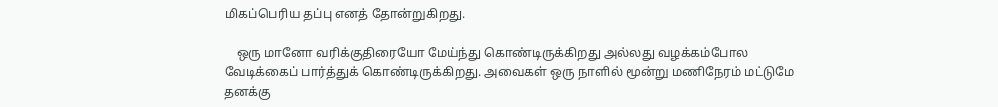மிகப்பெரிய தப்பு எனத் தோன்றுகிறது.

    ஒரு மானோ வரிக்குதிரையோ மேய்ந்து கொண்டிருக்கிறது அல்லது வழக்கம்போல வேடிக்கைப் பார்த்துக் கொண்டிருக்கிறது. அவைகள் ஒரு நாளில் மூன்று மணிநேரம் மட்டுமே தனக்கு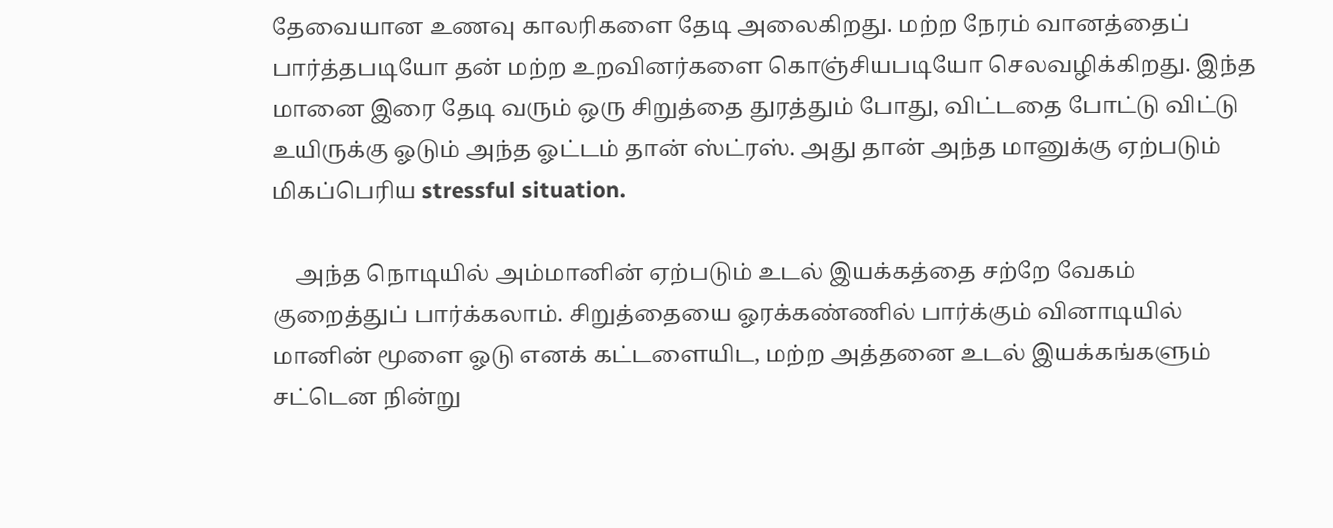தேவையான உணவு காலரிகளை தேடி அலைகிறது. மற்ற நேரம் வானத்தைப் பார்த்தபடியோ தன் மற்ற உறவினர்களை கொஞ்சியபடியோ செலவழிக்கிறது. இந்த மானை இரை தேடி வரும் ஒரு சிறுத்தை துரத்தும் போது, விட்டதை போட்டு விட்டு உயிருக்கு ஓடும் அந்த ஓட்டம் தான் ஸ்ட்ரஸ். அது தான் அந்த மானுக்கு ஏற்படும் மிகப்பெரிய stressful situation.

    அந்த நொடியில் அம்மானின் ஏற்படும் உடல் இயக்கத்தை சற்றே வேகம் குறைத்துப் பார்க்கலாம். சிறுத்தையை ஓரக்கண்ணில் பார்க்கும் வினாடியில் மானின் மூளை ஓடு எனக் கட்டளையிட, மற்ற அத்தனை உடல் இயக்கங்களும் சட்டென நின்று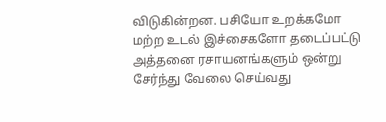விடுகின்றன. பசியோ உறக்கமோ மற்ற உடல் இச்சைகளோ தடைப்பட்டு அத்தனை ரசாயனங்களும் ஒன்று சேர்ந்து வேலை செய்வது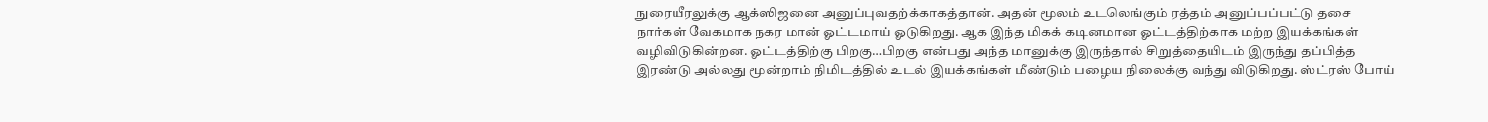நுரையீரலுக்கு ஆக்ஸிஜனை அனுப்புவதற்க்காகத்தான். அதன் மூலம் உடலெங்கும் ரத்தம் அனுப்பப்பட்டு தசை நார்கள் வேகமாக நகர மான் ஓட்டமாய் ஓடுகிறது. ஆக இந்த மிகக் கடினமான ஓட்டத்திற்காக மற்ற இயக்கங்கள் வழிவிடுகின்றன. ஓட்டத்திற்கு பிறகு…பிறகு என்பது அந்த மானுக்கு இருந்தால் சிறுத்தையிடம் இருந்து தப்பித்த இரண்டு அல்லது மூன்றாம் நிமிடத்தில் உடல் இயக்கங்கள் மீண்டும் பழைய நிலைக்கு வந்து விடுகிறது. ஸ்ட்ரஸ் போய்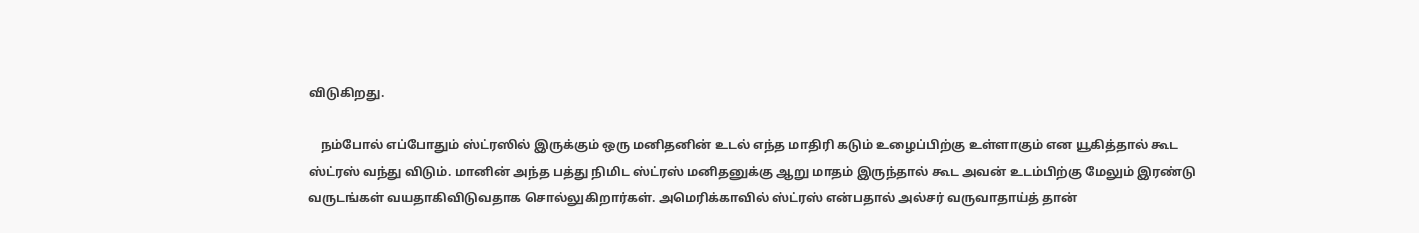விடுகிறது.

    நம்போல் எப்போதும் ஸ்ட்ரஸில் இருக்கும் ஒரு மனிதனின் உடல் எந்த மாதிரி கடும் உழைப்பிற்கு உள்ளாகும் என யூகித்தால் கூட ஸ்ட்ரஸ் வந்து விடும். மானின் அந்த பத்து நிமிட ஸ்ட்ரஸ் மனிதனுக்கு ஆறு மாதம் இருந்தால் கூட அவன் உடம்பிற்கு மேலும் இரண்டு வருடங்கள் வயதாகிவிடுவதாக சொல்லுகிறார்கள். அமெரிக்காவில் ஸ்ட்ரஸ் என்பதால் அல்சர் வருவாதாய்த் தான்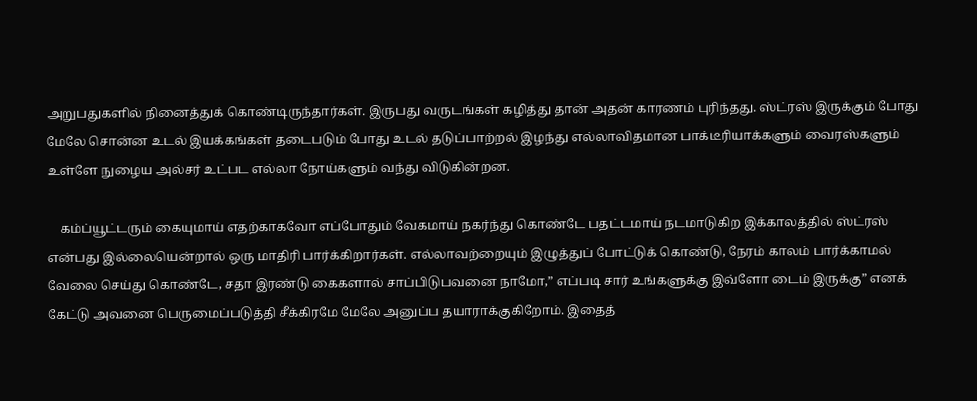அறுபதுகளில் நினைத்துக் கொண்டிருந்தார்கள். இருபது வருடங்கள் கழித்து தான் அதன் காரணம் புரிந்தது. ஸ்ட்ரஸ் இருக்கும் போது மேலே சொன்ன உடல் இயக்கங்கள் தடைபடும் போது உடல் தடுப்பாற்றல் இழந்து எல்லாவிதமான பாக்டீரியாக்களும் வைரஸ்களும் உள்ளே நுழைய அல்சர் உட்பட எல்லா நோய்களும் வந்து விடுகின்றன.

    கம்ப்யூட்டரும் கையுமாய் எதற்காகவோ எப்போதும் வேகமாய் நகர்ந்து கொண்டே பதட்டமாய் நடமாடுகிற இக்காலத்தில் ஸ்ட்ரஸ் என்பது இல்லையென்றால் ஒரு மாதிரி பார்க்கிறார்கள். எல்லாவற்றையும் இழுத்துப் போட்டுக் கொண்டு, நேரம் காலம் பார்க்காமல் வேலை செய்து கொண்டே, சதா இரண்டு கைகளால் சாப்பிடுபவனை நாமோ,” எப்படி சார் உங்களுக்கு இவ்ளோ டைம் இருக்கு” எனக் கேட்டு அவனை பெருமைப்படுத்தி சீக்கிரமே மேலே அனுப்ப தயாராக்குகிறோம். இதைத்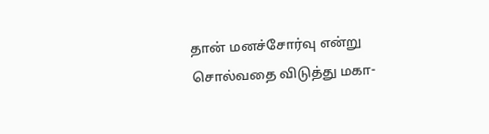தான் மனச்சோர்வு என்று சொல்வதை விடுத்து மகா-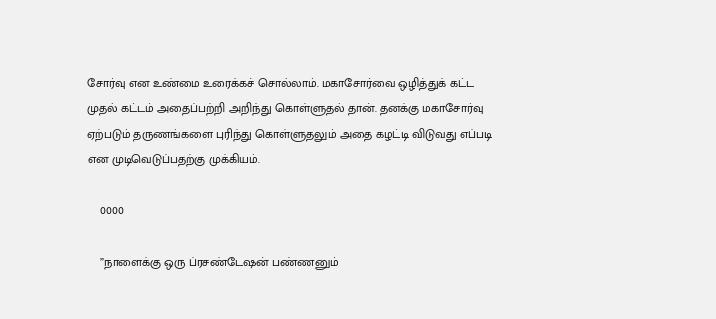சோர்வு என உண்மை உரைக்கச் சொல்லாம். மகாசோர்வை ஒழித்துக் கட்ட முதல் கட்டம் அதைப்பற்றி அறிந்து கொள்ளுதல் தான். தனக்கு மகாசோர்வு ஏற்படும் தருணங்களை புரிந்து கொள்ளுதலும் அதை கழட்டி விடுவது எப்படி என முடிவெடுப்பதற்கு முக்கியம்.

    0000

    ”நாளைக்கு ஒரு ப்ரசண்டேஷன் பண்ணனும்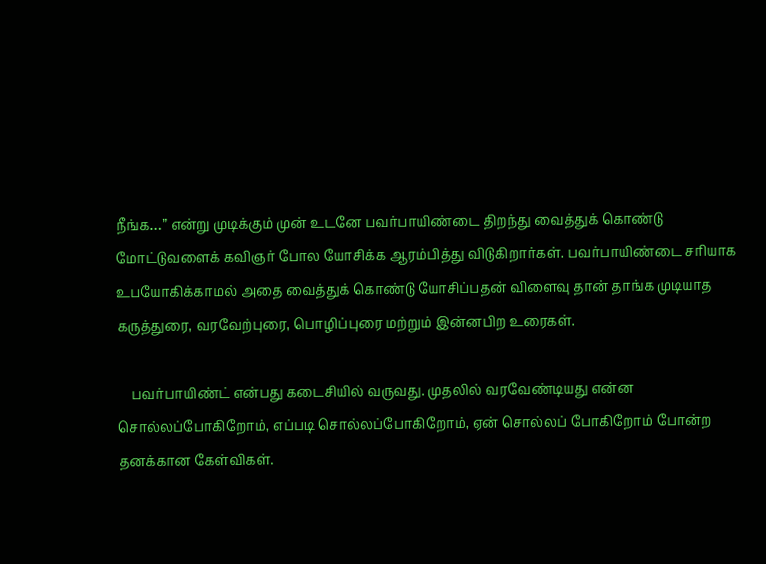நீங்க…” என்று முடிக்கும் முன் உடனே பவர்பாயிண்டை திறந்து வைத்துக் கொண்டு மோட்டுவளைக் கவிஞர் போல யோசிக்க ஆரம்பித்து விடுகிறார்கள். பவர்பாயிண்டை சரியாக உபயோகிக்காமல் அதை வைத்துக் கொண்டு யோசிப்பதன் விளைவு தான் தாங்க முடியாத கருத்துரை, வரவேற்புரை, பொழிப்புரை மற்றும் இன்னபிற உரைகள்.

    பவர்பாயிண்ட் என்பது கடைசியில் வருவது. முதலில் வரவேண்டியது என்ன சொல்லப்போகிறோம், எப்படி சொல்லப்போகிறோம், ஏன் சொல்லப் போகிறோம் போன்ற தனக்கான கேள்விகள்.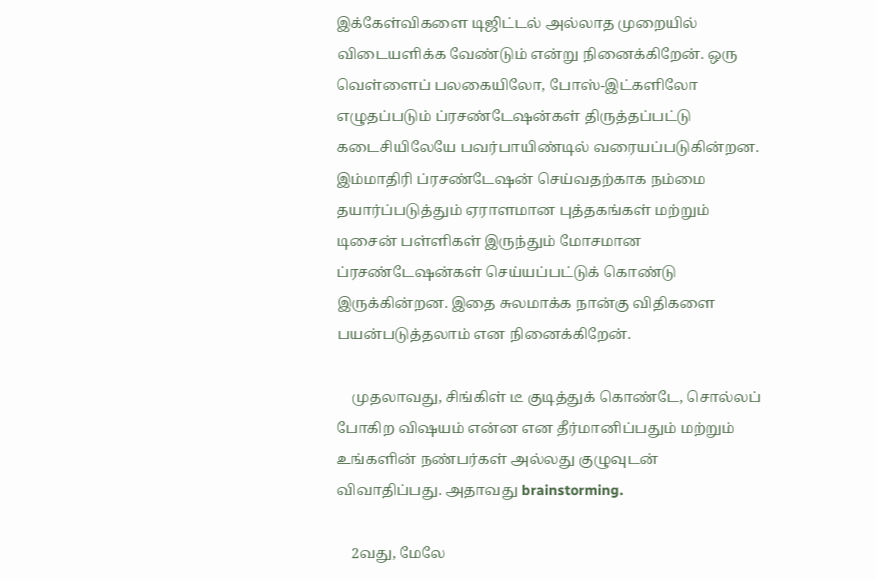இக்கேள்விகளை டிஜிட்டல் அல்லாத முறையில் விடையளிக்க வேண்டும் என்று நினைக்கிறேன். ஒரு வெள்ளைப் பலகையிலோ, போஸ்-இட்களிலோ எழுதப்படும் ப்ரசண்டேஷன்கள் திருத்தப்பட்டு கடைசியிலேயே பவர்பாயிண்டில் வரையப்படுகின்றன. இம்மாதிரி ப்ரசண்டேஷன் செய்வதற்காக நம்மை தயார்ப்படுத்தும் ஏராளமான புத்தகங்கள் மற்றும் டிசைன் பள்ளிகள் இருந்தும் மோசமான ப்ரசண்டேஷன்கள் செய்யப்பட்டுக் கொண்டு இருக்கின்றன. இதை சுலமாக்க நான்கு விதிகளை பயன்படுத்தலாம் என நினைக்கிறேன்.

    முதலாவது, சிங்கிள் டீ குடித்துக் கொண்டே, சொல்லப் போகிற விஷயம் என்ன என தீர்மானிப்பதும் மற்றும் உங்களின் நண்பர்கள் அல்லது குழுவுடன் விவாதிப்பது. அதாவது brainstorming.

    2வது, மேலே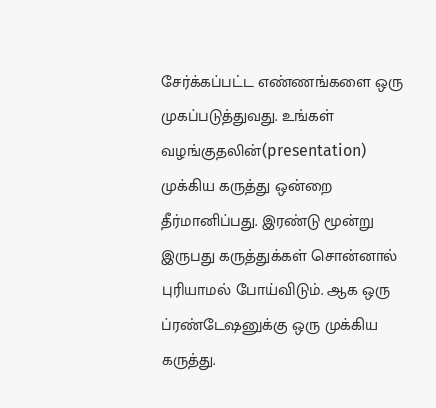சேர்க்கப்பட்ட எண்ணங்களை ஒரு முகப்படுத்துவது. உங்கள் வழங்குதலின்(presentation) முக்கிய கருத்து ஒன்றை தீர்மானிப்பது. இரண்டு மூன்று இருபது கருத்துக்கள் சொன்னால் புரியாமல் போய்விடும். ஆக ஒரு ப்ரண்டேஷனுக்கு ஒரு முக்கிய கருத்து.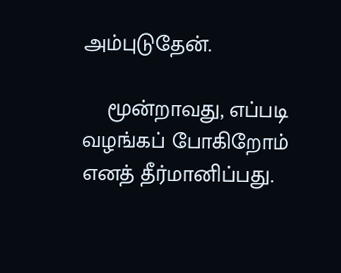அம்புடுதேன்.

    மூன்றாவது, எப்படி வழங்கப் போகிறோம் எனத் தீர்மானிப்பது.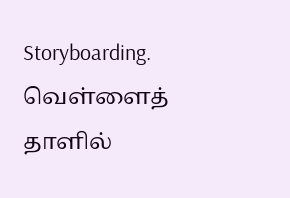Storyboarding. வெள்ளைத் தாளில்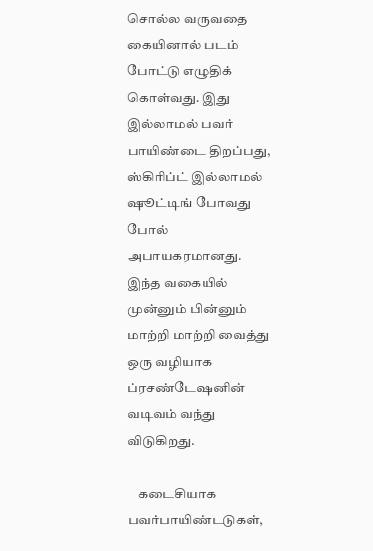சொல்ல வருவதை கையினால் படம் போட்டு எழுதிக் கொள்வது. இது இல்லாமல் பவர் பாயிண்டை திறப்பது, ஸ்கிரிப்ட் இல்லாமல் ஷூட்டிங் போவது போல் அபாயகரமானது. இந்த வகையில் முன்னும் பின்னும் மாற்றி மாற்றி வைத்து ஒரு வழியாக ப்ரசண்டேஷனின் வடிவம் வந்து விடுகிறது.

    கடைசியாக பவர்பாயிண்டடுகள்,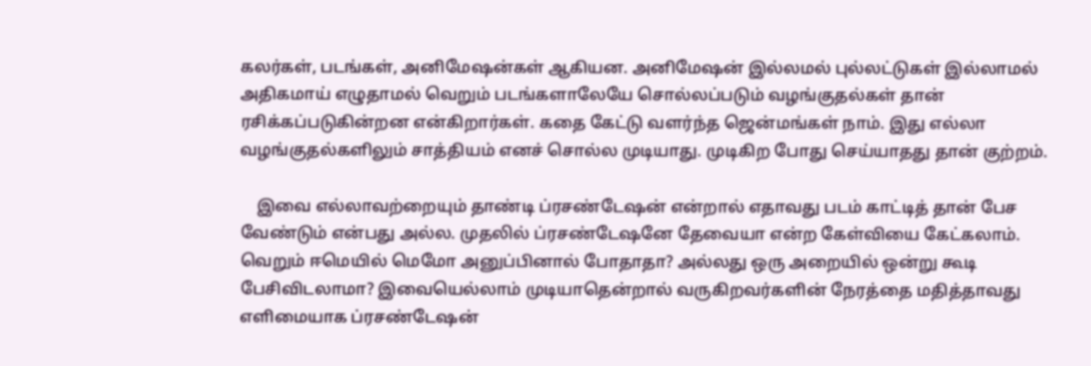கலர்கள், படங்கள், அனிமேஷன்கள் ஆகியன. அனிமேஷன் இல்லமல் புல்லட்டுகள் இல்லாமல் அதிகமாய் எழுதாமல் வெறும் படங்களாலேயே சொல்லப்படும் வழங்குதல்கள் தான் ரசிக்கப்படுகின்றன என்கிறார்கள். கதை கேட்டு வளர்ந்த ஜென்மங்கள் நாம். இது எல்லா வழங்குதல்களிலும் சாத்தியம் எனச் சொல்ல முடியாது. முடிகிற போது செய்யாதது தான் குற்றம்.

    இவை எல்லாவற்றையும் தாண்டி ப்ரசண்டேஷன் என்றால் எதாவது படம் காட்டித் தான் பேச வேண்டும் என்பது அல்ல. முதலில் ப்ரசண்டேஷனே தேவையா என்ற கேள்வியை கேட்கலாம். வெறும் ஈமெயில் மெமோ அனுப்பினால் போதாதா? அல்லது ஒரு அறையில் ஒன்று கூடி பேசிவிடலாமா? இவையெல்லாம் முடியாதென்றால் வருகிறவர்களின் நேரத்தை மதித்தாவது எளிமையாக ப்ரசண்டேஷன்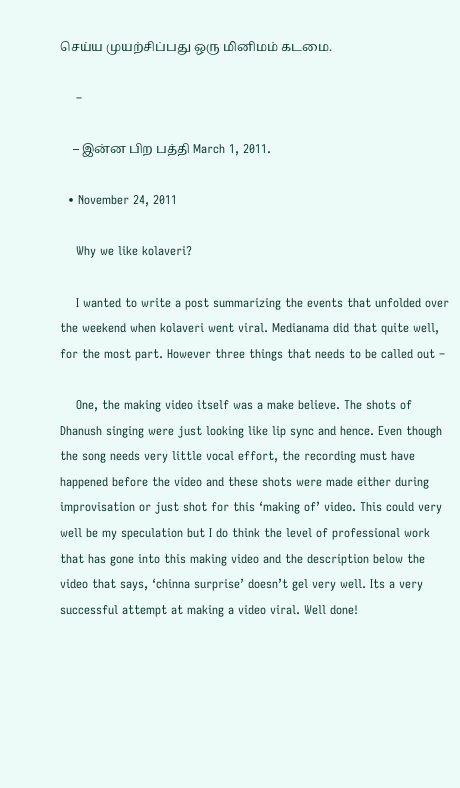செய்ய முயற்சிப்பது ஒரு மினிமம் கடமை.

    –

    – இன்ன பிற பத்தி March 1, 2011.

  • November 24, 2011

    Why we like kolaveri?

    I wanted to write a post summarizing the events that unfolded over the weekend when kolaveri went viral. Medianama did that quite well, for the most part. However three things that needs to be called out –

    One, the making video itself was a make believe. The shots of Dhanush singing were just looking like lip sync and hence. Even though the song needs very little vocal effort, the recording must have happened before the video and these shots were made either during improvisation or just shot for this ‘making of’ video. This could very well be my speculation but I do think the level of professional work that has gone into this making video and the description below the video that says, ‘chinna surprise’ doesn’t gel very well. Its a very successful attempt at making a video viral. Well done!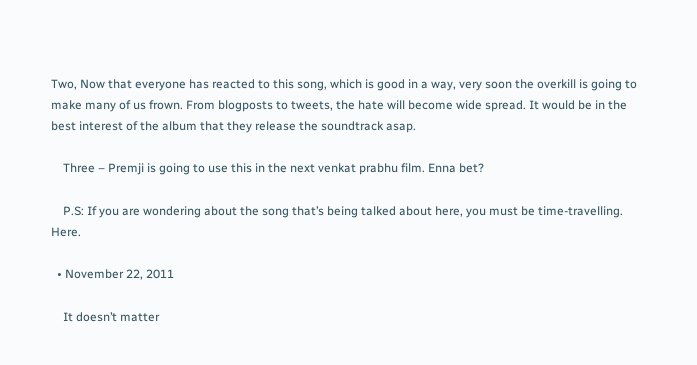Two, Now that everyone has reacted to this song, which is good in a way, very soon the overkill is going to make many of us frown. From blogposts to tweets, the hate will become wide spread. It would be in the best interest of the album that they release the soundtrack asap.

    Three – Premji is going to use this in the next venkat prabhu film. Enna bet?

    P.S: If you are wondering about the song that’s being talked about here, you must be time-travelling. Here.

  • November 22, 2011

    It doesn’t matter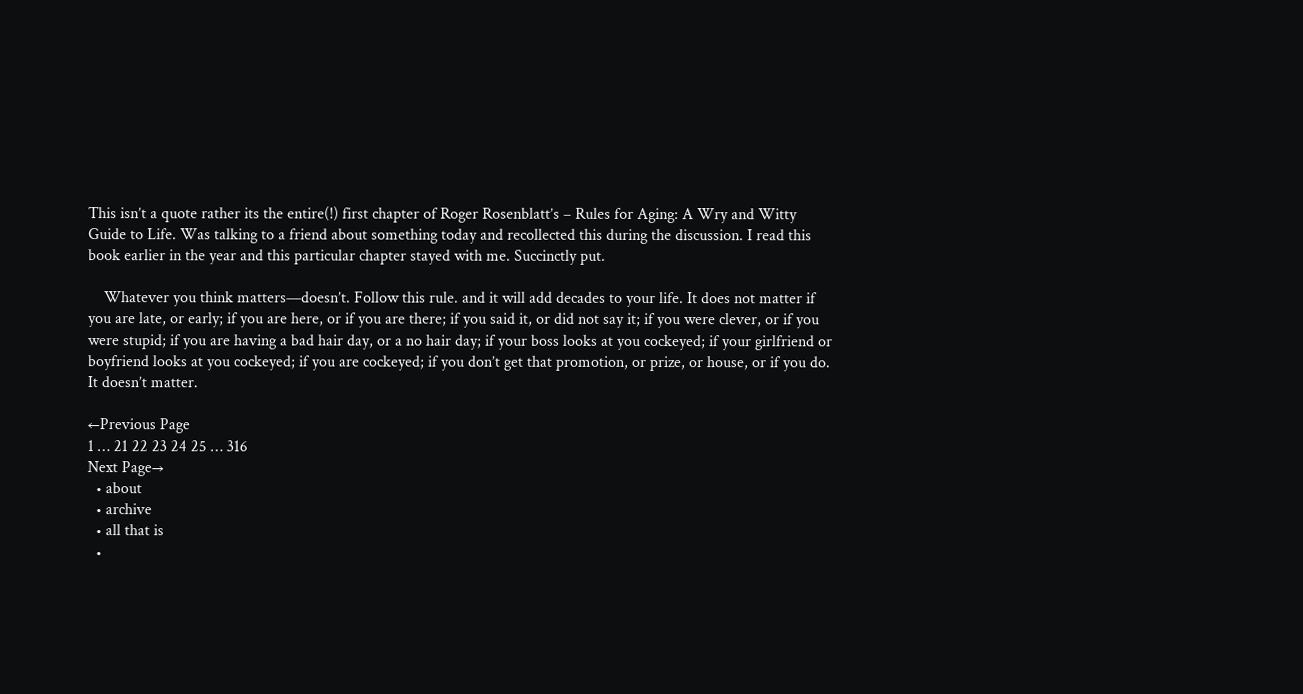This isn’t a quote rather its the entire(!) first chapter of Roger Rosenblatt’s – Rules for Aging: A Wry and Witty Guide to Life. Was talking to a friend about something today and recollected this during the discussion. I read this book earlier in the year and this particular chapter stayed with me. Succinctly put.

    Whatever you think matters—doesn’t. Follow this rule. and it will add decades to your life. It does not matter if you are late, or early; if you are here, or if you are there; if you said it, or did not say it; if you were clever, or if you were stupid; if you are having a bad hair day, or a no hair day; if your boss looks at you cockeyed; if your girlfriend or boyfriend looks at you cockeyed; if you are cockeyed; if you don’t get that promotion, or prize, or house, or if you do. It doesn’t matter.

←Previous Page
1 … 21 22 23 24 25 … 316
Next Page→
  • about
  • archive
  • all that is
  •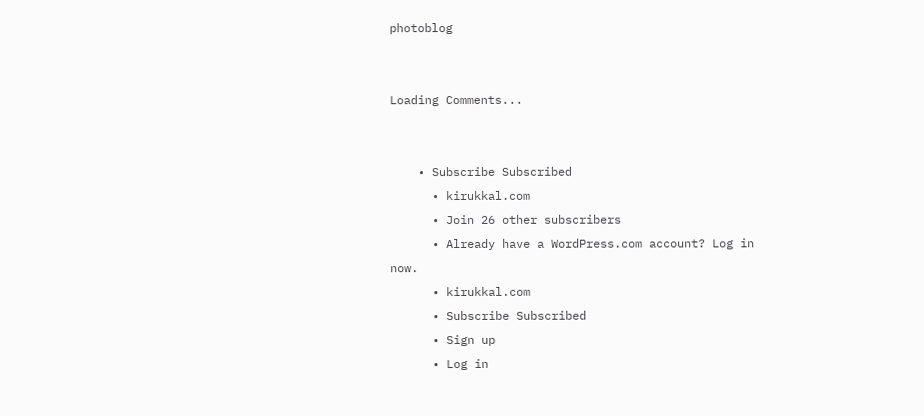photoblog


Loading Comments...


    • Subscribe Subscribed
      • kirukkal.com
      • Join 26 other subscribers
      • Already have a WordPress.com account? Log in now.
      • kirukkal.com
      • Subscribe Subscribed
      • Sign up
      • Log in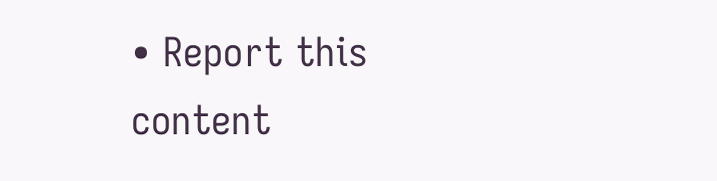• Report this content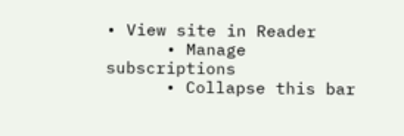• View site in Reader
      • Manage subscriptions
      • Collapse this bar